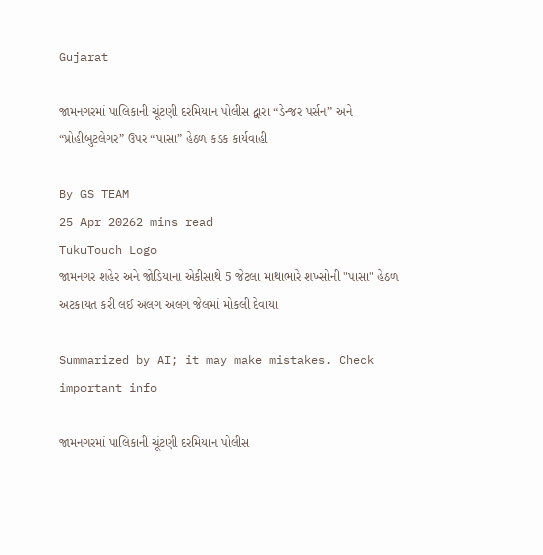Gujarat

જામનગરમાં પાલિકાની ચૂંટણી દરમિયાન પોલીસ દ્વારા “ડેન્જર પર્સન” અને “પ્રોહીબુટલેગર” ઉપર “પાસા” હેઠળ કડક કાર્યવાહી

By GS TEAM
25 Apr 20262 mins read
TukuTouch Logo
જામનગર શહેર અને જોડિયાના એકીસાથે 5 જેટલા માથાભારે શખ્સોની "પાસા" હેઠળ અટકાયત કરી લઈ અલગ અલગ જેલમાં મોકલી દેવાયા

Summarized by AI; it may make mistakes. Check important info

જામનગરમાં પાલિકાની ચૂંટણી દરમિયાન પોલીસ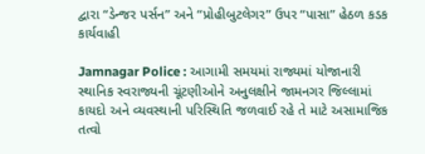દ્વારા “ડેન્જર પર્સન” અને “પ્રોહીબુટલેગર” ઉપર “પાસા” હેઠળ કડક કાર્યવાહી

Jamnagar Police : આગામી સમયમાં રાજ્યમાં યોજાનારી સ્થાનિક સ્વરાજ્યની ચૂંટણીઓને અનુલક્ષીને જામનગર જિલ્લામાં કાયદો અને વ્યવસ્થાની પરિસ્થિતિ જળવાઈ રહે તે માટે અસામાજિક તત્વો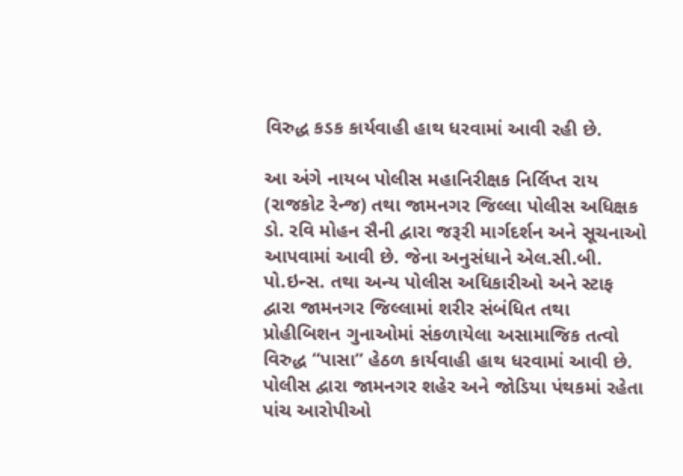વિરુદ્ધ કડક કાર્યવાહી હાથ ધરવામાં આવી રહી છે.

આ અંગે નાયબ પોલીસ મહાનિરીક્ષક નિર્લિપ્ત રાય (રાજકોટ રેન્જ) તથા જામનગર જિલ્લા પોલીસ અધિક્ષક ડો. રવિ મોહન સૈની દ્વારા જરૂરી માર્ગદર્શન અને સૂચનાઓ આપવામાં આવી છે. જેના અનુસંધાને એલ.સી.બી. પો.ઇન્સ. તથા અન્ય પોલીસ અધિકારીઓ અને સ્ટાફ દ્વારા જામનગર જિલ્લામાં શરીર સંબંધિત તથા પ્રોહીબિશન ગુનાઓમાં સંકળાયેલા અસામાજિક તત્વો વિરુદ્ધ “પાસા” હેઠળ કાર્યવાહી હાથ ધરવામાં આવી છે. પોલીસ દ્વારા જામનગર શહેર અને જોડિયા પંથકમાં રહેતા પાંચ આરોપીઓ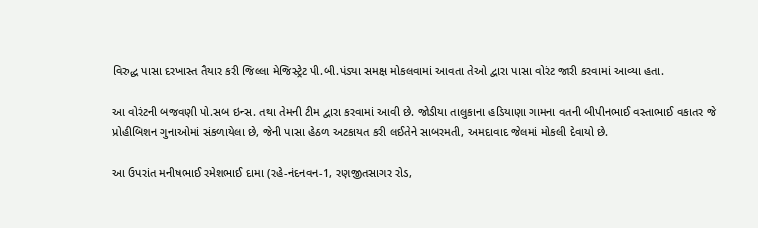વિરુદ્ધ પાસા દરખાસ્ત તૈયાર કરી જિલ્લા મેજિસ્ટ્રેટ પી.બી.પંડ્યા સમક્ષ મોકલવામાં આવતા તેઓ દ્વારા પાસા વોરંટ જારી કરવામાં આવ્યા હતા.

આ વોરંટની બજવણી પો.સબ ઇન્સ. તથા તેમની ટીમ દ્વારા કરવામાં આવી છે. જોડીયા તાલુકાના હડિયાણા ગામના વતની બીપીનભાઈ વસ્તાભાઈ વકાતર જે પ્રોહીબિશન ગુનાઓમાં સંકળાયેલા છે, જેની પાસા હેઠળ અટકાયત કરી લઈતેને સાબરમતી, અમદાવાદ જેલમાં મોકલી દેવાયો છે.

આ ઉપરાંત મનીષભાઈ રમેશભાઈ દામા (રહે-નંદનવન-1, રણજીતસાગર રોડ,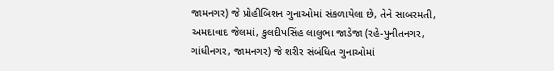જામનગર) જે પ્રોહીબિશન ગુનાઓમાં સંકળાયેલા છે, તેને સાબરમતી, અમદાવાદ જેલમાં, કુલદીપસિંહ લાલુભા જાડેજા (રહે-પુનીતનગર, ગાંધીનગર, જામનગર) જે શરીર સંબંધિત ગુનાઓમાં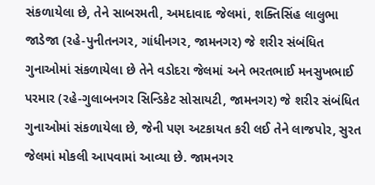સંકળાયેલા છે, તેને સાબરમતી, અમદાવાદ જેલમાં, શક્તિસિંહ લાલુભા જાડેજા (રહે-પુનીતનગર, ગાંધીનગર, જામનગર) જે શરીર સંબંધિત ગુનાઓમાં સંકળાયેલા છે તેને વડોદરા જેલમાં અને ભરતભાઈ મનસુખભાઈ પરમાર (રહે-ગુલાબનગર સિન્ડિકેટ સોસાયટી, જામનગર) જે શરીર સંબંધિત ગુનાઓમાં સંકળાયેલા છે, જેની પણ અટકાયત કરી લઈ તેને લાજપોર, સુરત જેલમાં મોકલી આપવામાં આવ્યા છે. જામનગર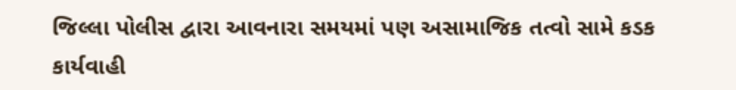જિલ્લા પોલીસ દ્વારા આવનારા સમયમાં પણ અસામાજિક તત્વો સામે કડક કાર્યવાહી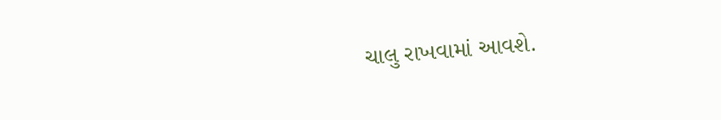ચાલુ રાખવામાં આવશે.